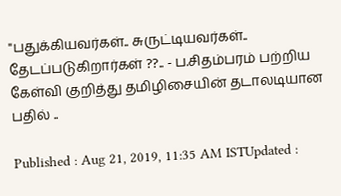"பதுக்கியவர்கள்.. சுருட்டியவர்கள்.. தேடப்படுகிறார்கள் ??.. - ப.சிதம்பரம் பற்றிய கேள்வி குறித்து தமிழிசையின் தடாலடியான பதில் ..

Published : Aug 21, 2019, 11:35 AM ISTUpdated :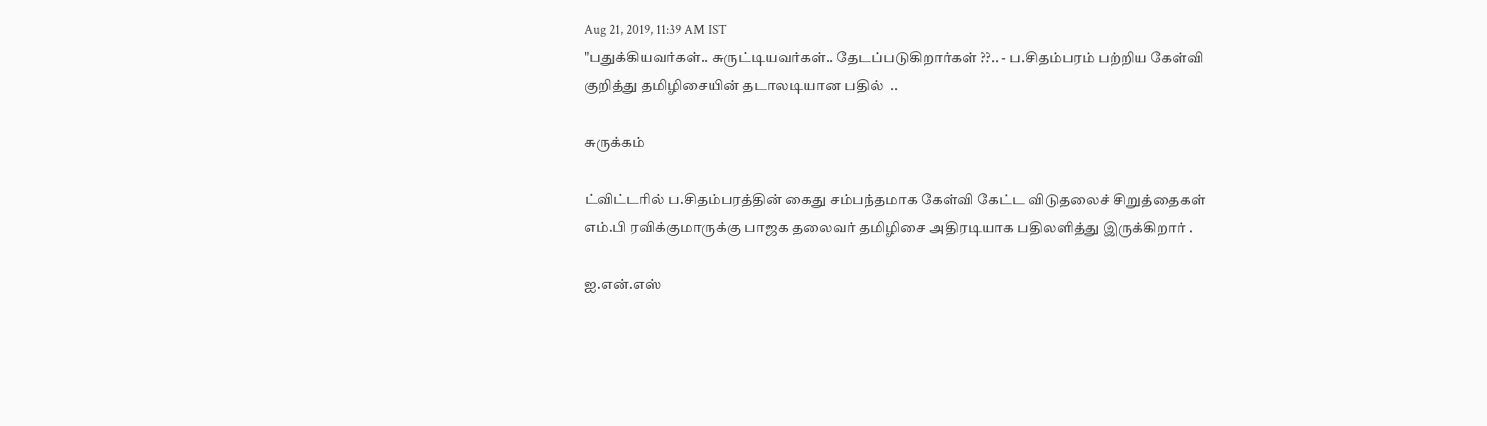Aug 21, 2019, 11:39 AM IST
"பதுக்கியவர்கள்.. சுருட்டியவர்கள்.. தேடப்படுகிறார்கள் ??.. - ப.சிதம்பரம் பற்றிய கேள்வி  குறித்து தமிழிசையின் தடாலடியான பதில்  ..

சுருக்கம்

ட்விட்டரில் ப.சிதம்பரத்தின் கைது சம்பந்தமாக கேள்வி கேட்ட விடுதலைச் சிறுத்தைகள் எம்.பி ரவிக்குமாருக்கு பாஜக தலைவர் தமிழிசை அதிரடியாக பதிலளித்து இருக்கிறார் .

ஐ.என்.எஸ்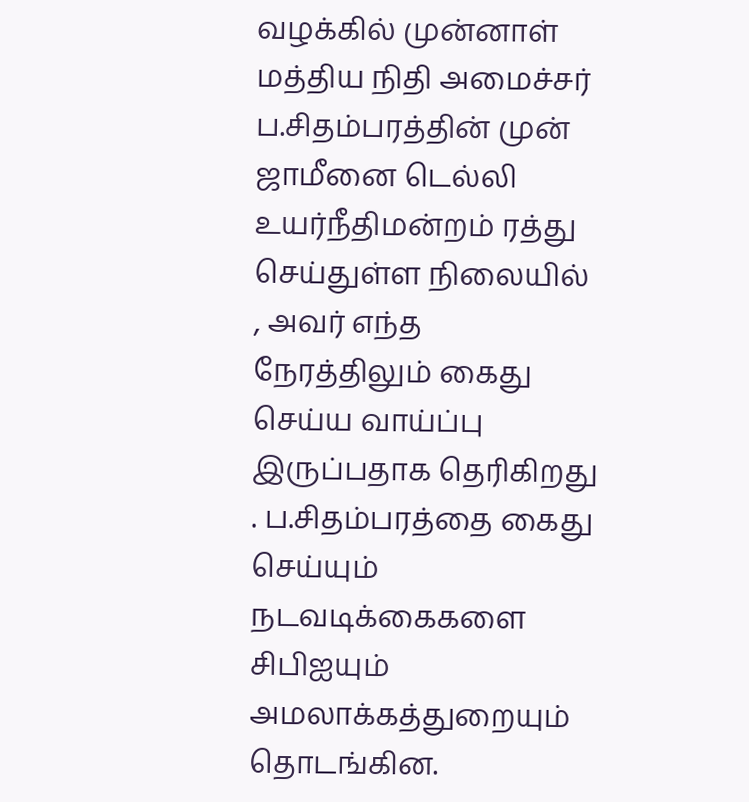வழக்கில் முன்னாள் மத்திய நிதி அமைச்சர் ப.சிதம்பரத்தின் முன் ஜாமீனை டெல்லி உயர்நீதிமன்றம் ரத்து செய்துள்ள நிலையில் , அவர் எந்த நேரத்திலும் கைது செய்ய வாய்ப்பு இருப்பதாக தெரிகிறது . ப.சிதம்பரத்தை கைது செய்யும் நடவடிக்கைகளை சிபிஐயும் அமலாக்கத்துறையும் தொடங்கின.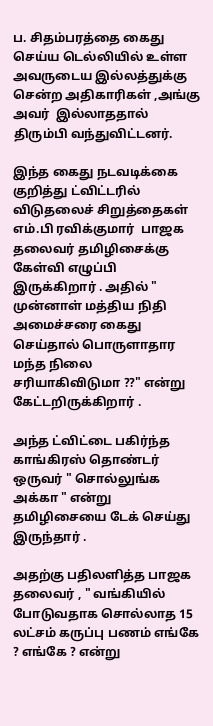ப. சிதம்பரத்தை கைது செய்ய டெல்லியில் உள்ள அவருடைய இல்லத்துக்கு சென்ற அதிகாரிகள் ,அங்கு அவர்  இல்லாததால்   திரும்பி வந்துவிட்டனர்.

இந்த கைது நடவடிக்கை குறித்து ட்விட்டரில் விடுதலைச் சிறுத்தைகள் எம்.பி ரவிக்குமார்  பாஜக தலைவர் தமிழிசைக்கு கேள்வி எழுப்பி இருக்கிறார் . அதில் " முன்னாள் மத்திய நிதி அமைச்சரை கைது செய்தால் பொருளாதார மந்த நிலை சரியாகிவிடுமா ??" என்று கேட்டறிருக்கிறார் .

அந்த ட்விட்டை பகிர்ந்த காங்கிரஸ் தொண்டர் ஒருவர் " சொல்லுங்க அக்கா " என்று தமிழிசையை டேக் செய்து இருந்தார் .

அதற்கு பதிலளித்த பாஜக தலைவர் , " வங்கியில் போடுவதாக சொல்லாத 15 லட்சம் கருப்பு பணம் எங்கே ? எங்கே ? என்று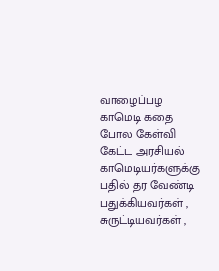வாழைப்பழ காமெடி கதை போல கேள்வி கேட்ட அரசியல் காமெடியர்களுக்கு பதில் தர வேண்டி பதுக்கியவர்கள் , சுருட்டியவர்கள் ,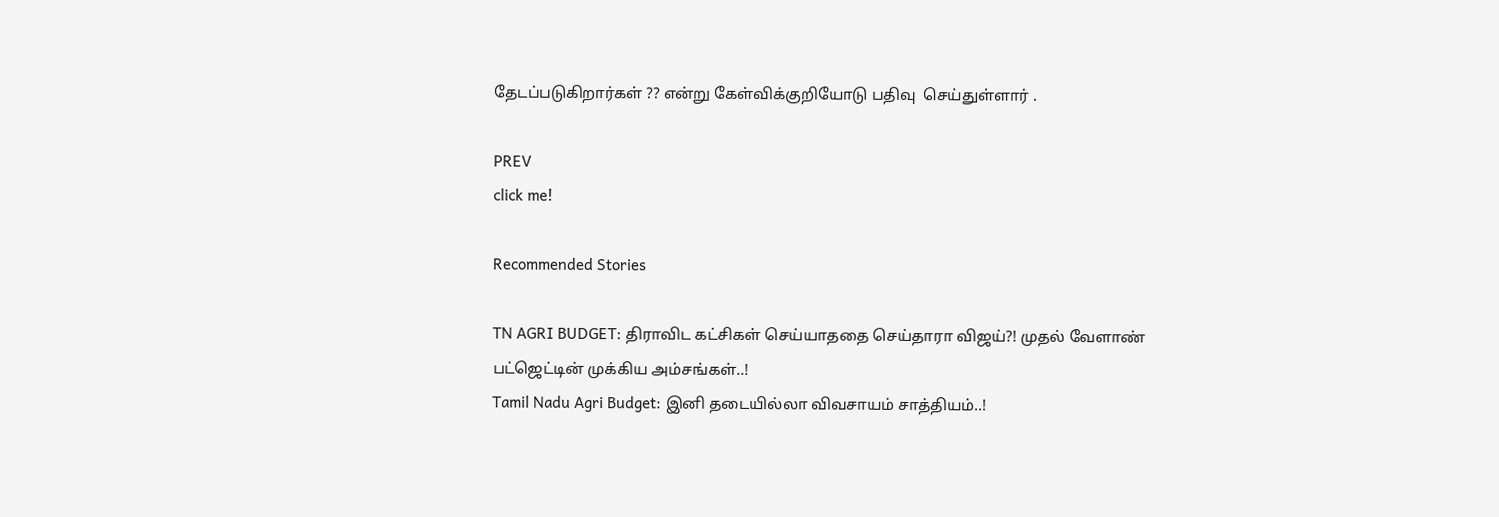தேடப்படுகிறார்கள் ?? என்று கேள்விக்குறியோடு பதிவு  செய்துள்ளார் .

PREV
click me!

Recommended Stories

TN AGRI BUDGET: திராவிட கட்சிகள் செய்யாததை செய்தாரா விஜய்?! முதல் வேளாண் பட்ஜெட்டின் முக்கிய அம்சங்கள்..!
Tamil Nadu Agri Budget: இனி தடையில்லா விவசாயம் சாத்தியம்..!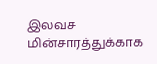இலவச மின்சாரத்துக்காக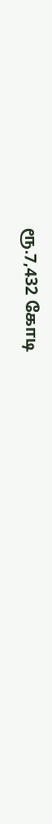ரூ.7,432 கோடி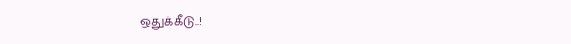ஒதுக்கீடு..!